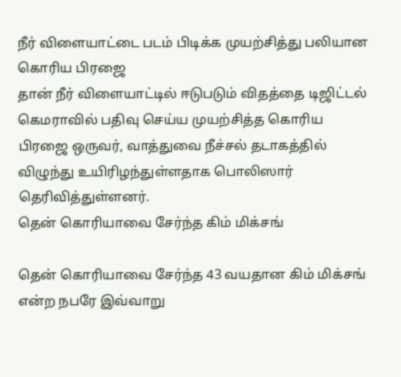நீர் விளையாட்டை படம் பிடிக்க முயற்சித்து பலியான கொரிய பிரஜை
தான் நீர் விளையாட்டில் ஈடுபடும் விதத்தை டிஜிட்டல் கெமராவில் பதிவு செய்ய முயற்சித்த கொரிய பிரஜை ஒருவர், வாத்துவை நீச்சல் தடாகத்தில் விழுந்து உயிரிழந்துள்ளதாக பொலிஸார் தெரிவித்துள்ளனர்.
தென் கொரியாவை சேர்ந்த கிம் மிக்சங்

தென் கொரியாவை சேர்ந்த 43 வயதான கிம் மிக்சங் என்ற நபரே இவ்வாறு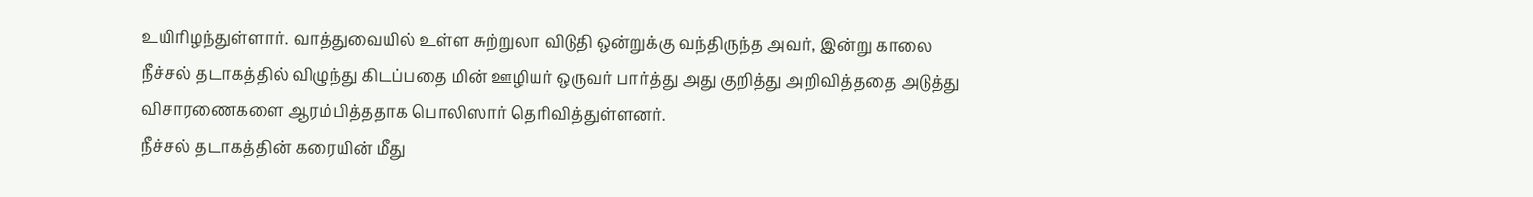உயிரிழந்துள்ளார். வாத்துவையில் உள்ள சுற்றுலா விடுதி ஒன்றுக்கு வந்திருந்த அவர், இன்று காலை நீச்சல் தடாகத்தில் விழுந்து கிடப்பதை மின் ஊழியர் ஒருவர் பார்த்து அது குறித்து அறிவித்ததை அடுத்து விசாரணைகளை ஆரம்பித்ததாக பொலிஸார் தெரிவித்துள்ளனர்.
நீச்சல் தடாகத்தின் கரையின் மீது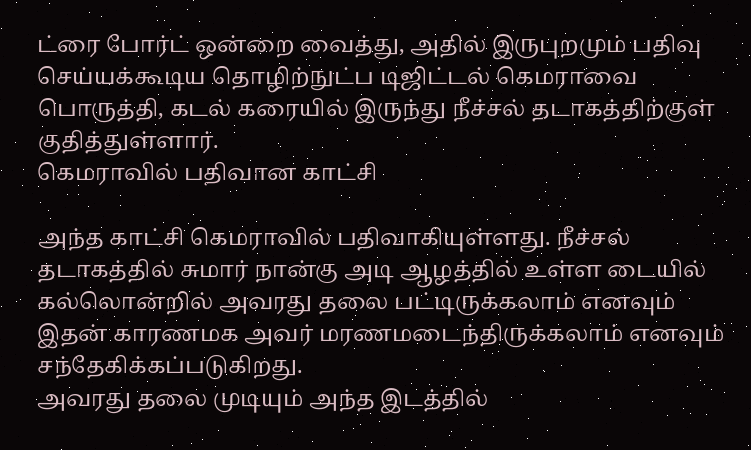ட்ரை போர்ட் ஒன்றை வைத்து, அதில் இருபுறமும் பதிவு செய்யக்கூடிய தொழிற்நுட்ப டிஜிட்டல் கெமராவை பொருத்தி, கடல் கரையில் இருந்து நீச்சல் தடாகத்திற்குள் குதித்துள்ளார்.
கெமராவில் பதிவான காட்சி

அந்த காட்சி கெமராவில் பதிவாகியுள்ளது. நீச்சல் தடாகத்தில் சுமார் நான்கு அடி ஆழத்தில் உள்ள டையில் கல்லொன்றில் அவரது தலை பட்டிருக்கலாம் எனவும் இதன் காரணமக அவர் மரணமடைந்திருக்கலாம் எனவும் சந்தேகிக்கப்படுகிறது.
அவரது தலை முடியும் அந்த இடத்தில்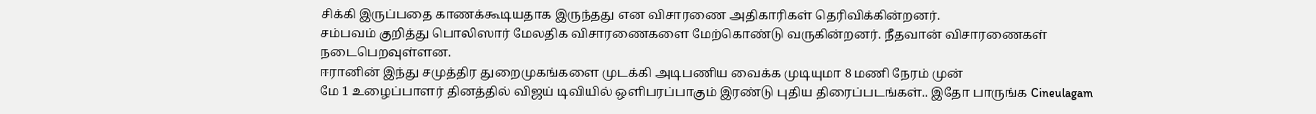சிக்கி இருப்பதை காணக்கூடியதாக இருந்தது என விசாரணை அதிகாரிகள் தெரிவிக்கின்றனர்.
சம்பவம் குறித்து பொலிஸார் மேலதிக விசாரணைகளை மேற்கொண்டு வருகின்றனர். நீதவான் விசாரணைகள் நடைபெறவுள்ளன.
ஈரானின் இந்து சமுத்திர துறைமுகங்களை முடக்கி அடிபணிய வைக்க முடியுமா 8 மணி நேரம் முன்
மே 1 உழைப்பாளர் தினத்தில் விஜய் டிவியில் ஒளிபரப்பாகும் இரண்டு புதிய திரைப்படங்கள்.. இதோ பாருங்க Cineulagam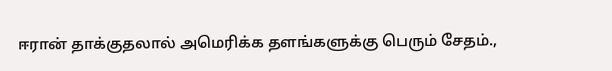ஈரான் தாக்குதலால் அமெரிக்க தளங்களுக்கு பெரும் சேதம்.,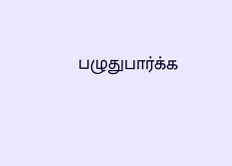பழுதுபார்க்க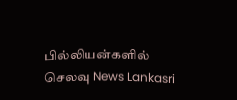பில்லியன்களில் செலவு News Lankasri